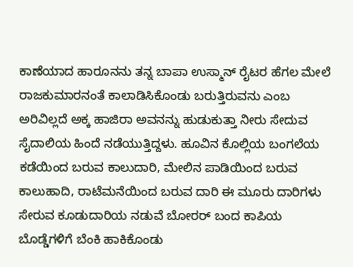ಕಾಣೆಯಾದ ಹಾರೂನನು ತನ್ನ ಬಾಪಾ ಉಸ್ಮಾನ್ ರೈಟರ ಹೆಗಲ ಮೇಲೆ ರಾಜಕುಮಾರನಂತೆ ಕಾಲಾಡಿಸಿಕೊಂಡು ಬರುತ್ತಿರುವನು ಎಂಬ ಅರಿವಿಲ್ಲದೆ ಅಕ್ಕ ಹಾಜಿರಾ ಅವನನ್ನು ಹುಡುಕುತ್ತಾ ನೀರು ಸೇದುವ ಸೈದಾಲಿಯ ಹಿಂದೆ ನಡೆಯುತ್ತಿದ್ದಳು. ಹೂವಿನ ಕೊಲ್ಲಿಯ ಬಂಗಲೆಯ ಕಡೆಯಿಂದ ಬರುವ ಕಾಲುದಾರಿ, ಮೇಲಿನ ಪಾಡಿಯಿಂದ ಬರುವ ಕಾಲುಹಾದಿ, ರಾಟೆಮನೆಯಿಂದ ಬರುವ ದಾರಿ ಈ ಮೂರು ದಾರಿಗಳು ಸೇರುವ ಕೂಡುದಾರಿಯ ನಡುವೆ ಬೋರರ್ ಬಂದ ಕಾಪಿಯ ಬೊಡ್ಡೆಗಳಿಗೆ ಬೆಂಕಿ ಹಾಕಿಕೊಂಡು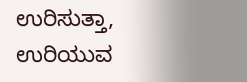ಉರಿಸುತ್ತಾ, ಉರಿಯುವ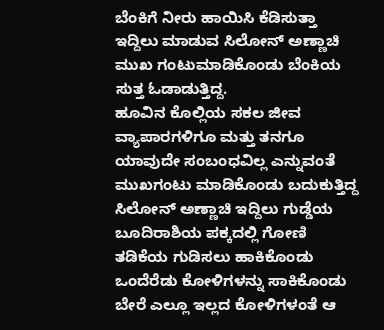ಬೆಂಕಿಗೆ ನೀರು ಹಾಯಿಸಿ ಕೆಡಿಸುತ್ತಾ ಇದ್ದಿಲು ಮಾಡುವ ಸಿಲೋನ್ ಅಣ್ಣಾಚಿ ಮುಖ ಗಂಟುಮಾಡಿಕೊಂಡು ಬೆಂಕಿಯ ಸುತ್ತ ಓಡಾಡುತ್ತಿದ್ದ.
ಹೂವಿನ ಕೊಲ್ಲಿಯ ಸಕಲ ಜೀವ ವ್ಯಾಪಾರಗಳಿಗೂ ಮತ್ತು ತನಗೂ ಯಾವುದೇ ಸಂಬಂಧವಿಲ್ಲ ಎನ್ನುವಂತೆ ಮುಖಗಂಟು ಮಾಡಿಕೊಂಡು ಬದುಕುತ್ತಿದ್ದ ಸಿಲೋನ್ ಅಣ್ಣಾಚಿ ಇದ್ದಿಲು ಗುಡ್ಡೆಯ ಬೂದಿರಾಶಿಯ ಪಕ್ಕದಲ್ಲಿ ಗೋಣಿ ತಡಿಕೆಯ ಗುಡಿಸಲು ಹಾಕಿಕೊಂಡು ಒಂದೆರೆಡು ಕೋಳಿಗಳನ್ನು ಸಾಕಿಕೊಂಡು ಬೇರೆ ಎಲ್ಲೂ ಇಲ್ಲದ ಕೋಳಿಗಳಂತೆ ಆ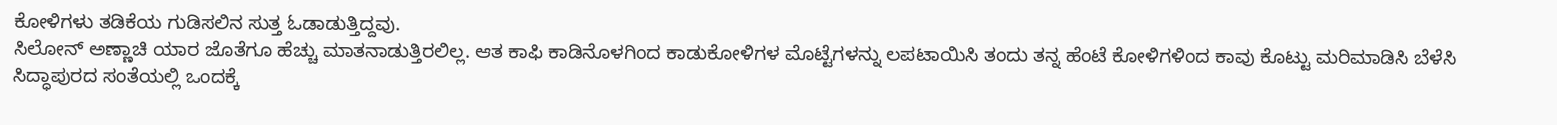ಕೋಳಿಗಳು ತಡಿಕೆಯ ಗುಡಿಸಲಿನ ಸುತ್ತ ಓಡಾಡುತ್ತಿದ್ದವು.
ಸಿಲೋನ್ ಅಣ್ಣಾಚಿ ಯಾರ ಜೊತೆಗೂ ಹೆಚ್ಚು ಮಾತನಾಡುತ್ತಿರಲಿಲ್ಲ. ಆತ ಕಾಫಿ ಕಾಡಿನೊಳಗಿಂದ ಕಾಡುಕೋಳಿಗಳ ಮೊಟ್ಟೆಗಳನ್ನು ಲಪಟಾಯಿಸಿ ತಂದು ತನ್ನ ಹೆಂಟೆ ಕೋಳಿಗಳಿಂದ ಕಾವು ಕೊಟ್ಟು ಮರಿಮಾಡಿಸಿ ಬೆಳೆಸಿ ಸಿದ್ಧಾಪುರದ ಸಂತೆಯಲ್ಲಿ ಒಂದಕ್ಕೆ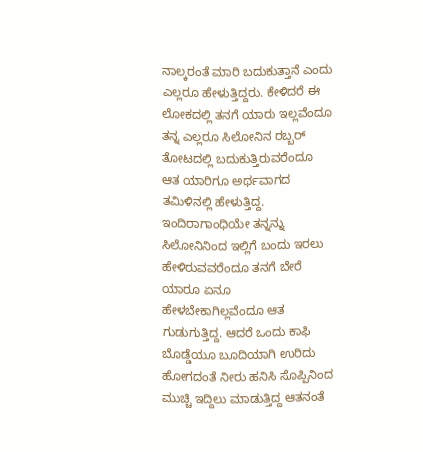ನಾಲ್ಕರಂತೆ ಮಾರಿ ಬದುಕುತ್ತಾನೆ ಎಂದು ಎಲ್ಲರೂ ಹೇಳುತ್ತಿದ್ದರು. ಕೇಳಿದರೆ ಈ ಲೋಕದಲ್ಲಿ ತನಗೆ ಯಾರು ಇಲ್ಲವೆಂದೂ ತನ್ನ ಎಲ್ಲರೂ ಸಿಲೋನಿನ ರಬ್ಬರ್ ತೋಟದಲ್ಲಿ ಬದುಕುತ್ತಿರುವರೆಂದೂ ಆತ ಯಾರಿಗೂ ಅರ್ಥವಾಗದ ತಮಿಳಿನಲ್ಲಿ ಹೇಳುತ್ತಿದ್ದ. ಇಂದಿರಾಗಾಂಧಿಯೇ ತನ್ನನ್ನು ಸಿಲೋನಿನಿಂದ ಇಲ್ಲಿಗೆ ಬಂದು ಇರಲು ಹೇಳಿರುವವರೆಂದೂ ತನಗೆ ಬೇರೆ ಯಾರೂ ಏನೂ ಹೇಳಬೇಕಾಗಿಲ್ಲವೆಂದೂ ಆತ ಗುಡುಗುತ್ತಿದ್ದ. ಆದರೆ ಒಂದು ಕಾಫಿ ಬೊಡ್ಡೆಯೂ ಬೂದಿಯಾಗಿ ಉರಿದು ಹೋಗದಂತೆ ನೀರು ಹನಿಸಿ ಸೊಪ್ಪಿನಿಂದ ಮುಚ್ಚಿ ಇದ್ದಿಲು ಮಾಡುತ್ತಿದ್ದ ಆತನಂತೆ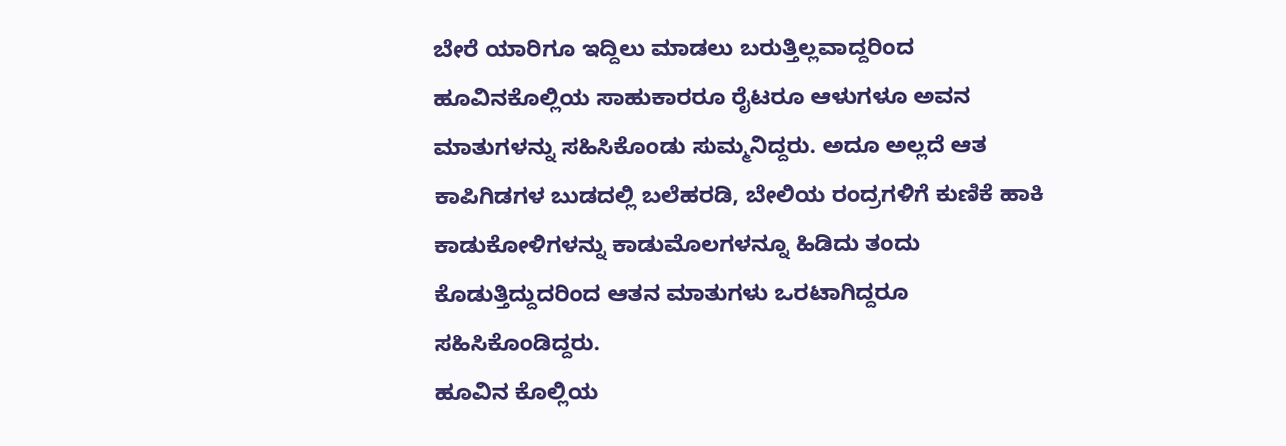ಬೇರೆ ಯಾರಿಗೂ ಇದ್ದಿಲು ಮಾಡಲು ಬರುತ್ತಿಲ್ಲವಾದ್ದರಿಂದ ಹೂವಿನಕೊಲ್ಲಿಯ ಸಾಹುಕಾರರೂ ರೈಟರೂ ಆಳುಗಳೂ ಅವನ ಮಾತುಗಳನ್ನು ಸಹಿಸಿಕೊಂಡು ಸುಮ್ಮನಿದ್ದರು. ಅದೂ ಅಲ್ಲದೆ ಆತ ಕಾಪಿಗಿಡಗಳ ಬುಡದಲ್ಲಿ ಬಲೆಹರಡಿ, ಬೇಲಿಯ ರಂದ್ರಗಳಿಗೆ ಕುಣಿಕೆ ಹಾಕಿ ಕಾಡುಕೋಳಿಗಳನ್ನು ಕಾಡುಮೊಲಗಳನ್ನೂ ಹಿಡಿದು ತಂದು ಕೊಡುತ್ತಿದ್ದುದರಿಂದ ಆತನ ಮಾತುಗಳು ಒರಟಾಗಿದ್ದರೂ ಸಹಿಸಿಕೊಂಡಿದ್ದರು.
ಹೂವಿನ ಕೊಲ್ಲಿಯ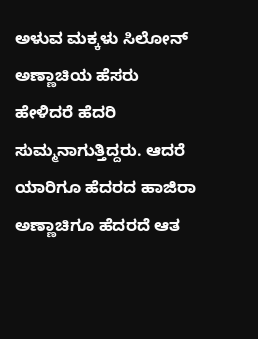ಅಳುವ ಮಕ್ಕಳು ಸಿಲೋನ್ ಅಣ್ಣಾಚಿಯ ಹೆಸರು ಹೇಳಿದರೆ ಹೆದರಿ ಸುಮ್ಮನಾಗುತ್ತಿದ್ದರು. ಆದರೆ ಯಾರಿಗೂ ಹೆದರದ ಹಾಜಿರಾ ಅಣ್ಣಾಚಿಗೂ ಹೆದರದೆ ಆತ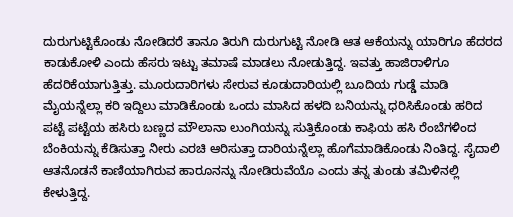ದುರುಗುಟ್ಟಿಕೊಂಡು ನೋಡಿದರೆ ತಾನೂ ತಿರುಗಿ ದುರುಗುಟ್ಟಿ ನೋಡಿ ಆತ ಆಕೆಯನ್ನು ಯಾರಿಗೂ ಹೆದರದ ಕಾಡುಕೋಳಿ ಎಂದು ಹೆಸರು ಇಟ್ಟು ತಮಾಷೆ ಮಾಡಲು ನೋಡುತ್ತಿದ್ದ. ಇವತ್ತು ಹಾಜಿರಾಳಿಗೂ ಹೆದರಿಕೆಯಾಗುತ್ತಿತ್ತು. ಮೂರುದಾರಿಗಳು ಸೇರುವ ಕೂಡುದಾರಿಯಲ್ಲಿ ಬೂದಿಯ ಗುಡ್ಡೆ ಮಾಡಿ ಮೈಯನ್ನೆಲ್ಲಾ ಕರಿ ಇದ್ದಿಲು ಮಾಡಿಕೊಂಡು ಒಂದು ಮಾಸಿದ ಹಳದಿ ಬನಿಯನ್ನು ಧರಿಸಿಕೊಂಡು ಹರಿದ ಪಟ್ಟೆ ಪಟ್ಟೆಯ ಹಸಿರು ಬಣ್ಣದ ಮೌಲಾನಾ ಲುಂಗಿಯನ್ನು ಸುತ್ತಿಕೊಂಡು ಕಾಫಿಯ ಹಸಿ ರೆಂಬೆಗಳಿಂದ ಬೆಂಕಿಯನ್ನು ಕೆಡಿಸುತ್ತಾ ನೀರು ಎರಚಿ ಆರಿಸುತ್ತಾ ದಾರಿಯನ್ನೆಲ್ಲಾ ಹೊಗೆಮಾಡಿಕೊಂಡು ನಿಂತಿದ್ದ. ಸೈದಾಲಿ ಆತನೊಡನೆ ಕಾಣಿಯಾಗಿರುವ ಹಾರೂನನ್ನು ನೋಡಿರುವೆಯೊ ಎಂದು ತನ್ನ ತುಂಡು ತಮಿಳಿನಲ್ಲಿ ಕೇಳುತ್ತಿದ್ದ.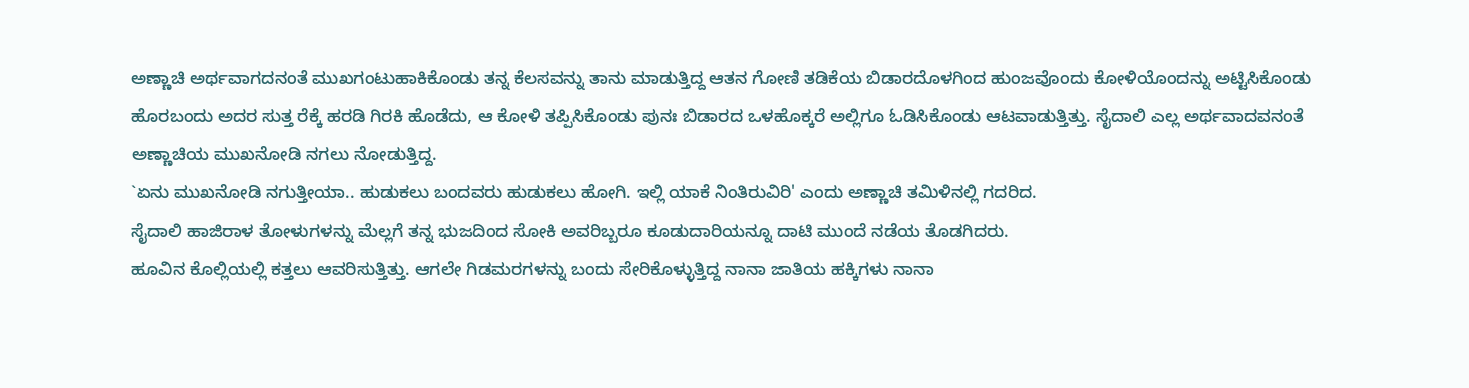ಅಣ್ಣಾಚಿ ಅರ್ಥವಾಗದನಂತೆ ಮುಖಗಂಟುಹಾಕಿಕೊಂಡು ತನ್ನ ಕೆಲಸವನ್ನು ತಾನು ಮಾಡುತ್ತಿದ್ದ ಆತನ ಗೋಣಿ ತಡಿಕೆಯ ಬಿಡಾರದೊಳಗಿಂದ ಹುಂಜವೊಂದು ಕೋಳಿಯೊಂದನ್ನು ಅಟ್ಟಿಸಿಕೊಂಡು ಹೊರಬಂದು ಅದರ ಸುತ್ತ ರೆಕ್ಕೆ ಹರಡಿ ಗಿರಕಿ ಹೊಡೆದು, ಆ ಕೋಳಿ ತಪ್ಪಿಸಿಕೊಂಡು ಪುನಃ ಬಿಡಾರದ ಒಳಹೊಕ್ಕರೆ ಅಲ್ಲಿಗೂ ಓಡಿಸಿಕೊಂಡು ಆಟವಾಡುತ್ತಿತ್ತು. ಸೈದಾಲಿ ಎಲ್ಲ ಅರ್ಥವಾದವನಂತೆ ಅಣ್ಣಾಚಿಯ ಮುಖನೋಡಿ ನಗಲು ನೋಡುತ್ತಿದ್ದ.
`ಏನು ಮುಖನೋಡಿ ನಗುತ್ತೀಯಾ.. ಹುಡುಕಲು ಬಂದವರು ಹುಡುಕಲು ಹೋಗಿ. ಇಲ್ಲಿ ಯಾಕೆ ನಿಂತಿರುವಿರಿ' ಎಂದು ಅಣ್ಣಾಚಿ ತಮಿಳಿನಲ್ಲಿ ಗದರಿದ.
ಸೈದಾಲಿ ಹಾಜಿರಾಳ ತೋಳುಗಳನ್ನು ಮೆಲ್ಲಗೆ ತನ್ನ ಭುಜದಿಂದ ಸೋಕಿ ಅವರಿಬ್ಬರೂ ಕೂಡುದಾರಿಯನ್ನೂ ದಾಟಿ ಮುಂದೆ ನಡೆಯ ತೊಡಗಿದರು.
ಹೂವಿನ ಕೊಲ್ಲಿಯಲ್ಲಿ ಕತ್ತಲು ಆವರಿಸುತ್ತಿತ್ತು. ಆಗಲೇ ಗಿಡಮರಗಳನ್ನು ಬಂದು ಸೇರಿಕೊಳ್ಳುತ್ತಿದ್ದ ನಾನಾ ಜಾತಿಯ ಹಕ್ಕಿಗಳು ನಾನಾ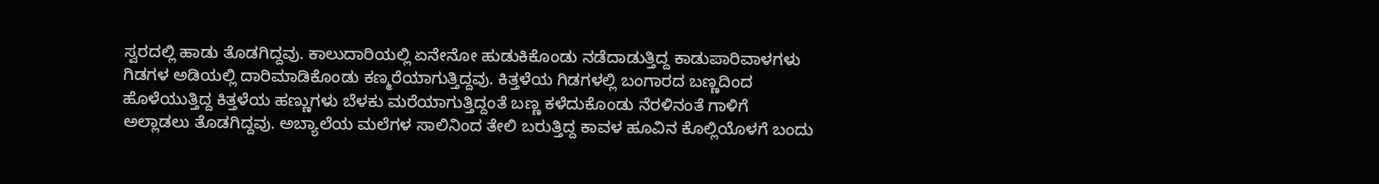ಸ್ವರದಲ್ಲಿ ಹಾಡು ತೊಡಗಿದ್ದವು. ಕಾಲುದಾರಿಯಲ್ಲಿ ಏನೇನೋ ಹುಡುಕಿಕೊಂಡು ನಡೆದಾಡುತ್ತಿದ್ದ ಕಾಡುಪಾರಿವಾಳಗಳು ಗಿಡಗಳ ಅಡಿಯಲ್ಲಿ ದಾರಿಮಾಡಿಕೊಂಡು ಕಣ್ಮರೆಯಾಗುತ್ತಿದ್ದವು. ಕಿತ್ತಳೆಯ ಗಿಡಗಳಲ್ಲಿ ಬಂಗಾರದ ಬಣ್ಣದಿಂದ ಹೊಳೆಯುತ್ತಿದ್ದ ಕಿತ್ತಳೆಯ ಹಣ್ಣುಗಳು ಬೆಳಕು ಮರೆಯಾಗುತ್ತಿದ್ದಂತೆ ಬಣ್ಣ ಕಳೆದುಕೊಂಡು ನೆರಳಿನಂತೆ ಗಾಳಿಗೆ ಅಲ್ಲಾಡಲು ತೊಡಗಿದ್ದವು. ಅಬ್ಯಾಲೆಯ ಮಲೆಗಳ ಸಾಲಿನಿಂದ ತೇಲಿ ಬರುತ್ತಿದ್ದ ಕಾವಳ ಹೂವಿನ ಕೊಲ್ಲಿಯೊಳಗೆ ಬಂದು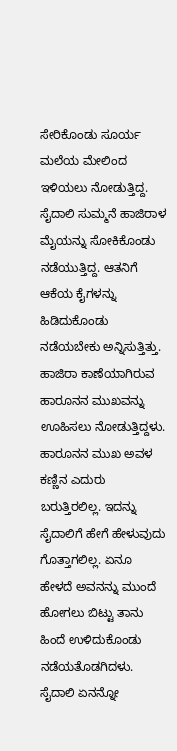ಸೇರಿಕೊಂಡು ಸೂರ್ಯ ಮಲೆಯ ಮೇಲಿಂದ ಇಳಿಯಲು ನೋಡುತ್ತಿದ್ದ.
ಸೈದಾಲಿ ಸುಮ್ಮನೆ ಹಾಜಿರಾಳ ಮೈಯನ್ನು ಸೋಕಿಕೊಂಡು ನಡೆಯುತ್ತಿದ್ದ. ಆತನಿಗೆ ಆಕೆಯ ಕೈಗಳನ್ನು ಹಿಡಿದುಕೊಂಡು ನಡೆಯಬೇಕು ಅನ್ನಿಸುತ್ತಿತ್ತು. ಹಾಜಿರಾ ಕಾಣೆಯಾಗಿರುವ ಹಾರೂನನ ಮುಖವನ್ನು ಊಹಿಸಲು ನೋಡುತ್ತಿದ್ದಳು. ಹಾರೂನನ ಮುಖ ಅವಳ ಕಣ್ಣಿನ ಎದುರು ಬರುತ್ತಿರಲಿಲ್ಲ. ಇದನ್ನು ಸೈದಾಲಿಗೆ ಹೇಗೆ ಹೇಳುವುದು ಗೊತ್ತಾಗಲಿಲ್ಲ. ಏನೂ ಹೇಳದೆ ಅವನನ್ನು ಮುಂದೆ ಹೋಗಲು ಬಿಟ್ಟು ತಾನು ಹಿಂದೆ ಉಳಿದುಕೊಂಡು ನಡೆಯತೊಡಗಿದಳು.
ಸೈದಾಲಿ ಏನನ್ನೋ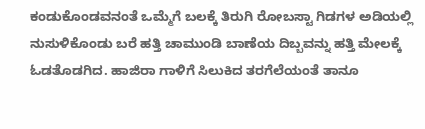ಕಂಡುಕೊಂಡವನಂತೆ ಒಮ್ಮೆಗೆ ಬಲಕ್ಕೆ ತಿರುಗಿ ರೋಬಸ್ಟಾ ಗಿಡಗಳ ಅಡಿಯಲ್ಲಿ ನುಸುಳಿಕೊಂಡು ಬರೆ ಹತ್ತಿ ಚಾಮುಂಡಿ ಬಾಣೆಯ ದಿಬ್ಬವನ್ನು ಹತ್ತಿ ಮೇಲಕ್ಕೆ ಓಡತೊಡಗಿದ. ಹಾಜಿರಾ ಗಾಳಿಗೆ ಸಿಲುಕಿದ ತರಗೆಲೆಯಂತೆ ತಾನೂ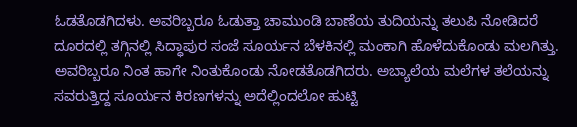ಓಡತೊಡಗಿದಳು. ಅವರಿಬ್ಬರೂ ಓಡುತ್ತಾ ಚಾಮುಂಡಿ ಬಾಣೆಯ ತುದಿಯನ್ನು ತಲುಪಿ ನೋಡಿದರೆ ದೂರದಲ್ಲಿ ತಗ್ಗಿನಲ್ಲಿ ಸಿದ್ಧಾಪುರ ಸಂಜೆ ಸೂರ್ಯನ ಬೆಳಕಿನಲ್ಲಿ ಮಂಕಾಗಿ ಹೊಳೆದುಕೊಂಡು ಮಲಗಿತ್ತು. ಅವರಿಬ್ಬರೂ ನಿಂತ ಹಾಗೇ ನಿಂತುಕೊಂಡು ನೋಡತೊಡಗಿದರು. ಅಬ್ಯಾಲೆಯ ಮಲೆಗಳ ತಲೆಯನ್ನು ಸವರುತ್ತಿದ್ದ ಸೂರ್ಯನ ಕಿರಣಗಳನ್ನು ಅದೆಲ್ಲಿಂದಲೋ ಹುಟ್ಟಿ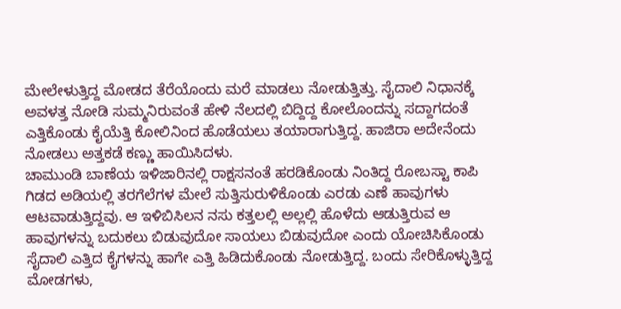ಮೇಲೇಳುತ್ತಿದ್ದ ಮೋಡದ ತೆರೆಯೊಂದು ಮರೆ ಮಾಡಲು ನೋಡುತ್ತಿತ್ತು. ಸೈದಾಲಿ ನಿಧಾನಕ್ಕೆ ಅವಳತ್ತ ನೋಡಿ ಸುಮ್ಮನಿರುವಂತೆ ಹೇಳಿ ನೆಲದಲ್ಲಿ ಬಿದ್ದಿದ್ದ ಕೋಲೊಂದನ್ನು ಸದ್ದಾಗದಂತೆ ಎತ್ತಿಕೊಂಡು ಕೈಯೆತ್ತಿ ಕೋಲಿನಿಂದ ಹೊಡೆಯಲು ತಯಾರಾಗುತ್ತಿದ್ದ. ಹಾಜಿರಾ ಅದೇನೆಂದು ನೋಡಲು ಅತ್ತಕಡೆ ಕಣ್ಣು ಹಾಯಿಸಿದಳು.
ಚಾಮುಂಡಿ ಬಾಣೆಯ ಇಳಿಜಾರಿನಲ್ಲಿ ರಾಕ್ಷಸನಂತೆ ಹರಡಿಕೊಂಡು ನಿಂತಿದ್ದ ರೋಬಸ್ಟಾ ಕಾಪಿ ಗಿಡದ ಅಡಿಯಲ್ಲಿ ತರಗೆಲೆಗಳ ಮೇಲೆ ಸುತ್ತಿಸುರುಳಿಕೊಂಡು ಎರಡು ಎಣೆ ಹಾವುಗಳು ಆಟವಾಡುತ್ತಿದ್ದವು. ಆ ಇಳಿಬಿಸಿಲನ ನಸು ಕತ್ತಲಲ್ಲಿ ಅಲ್ಲಲ್ಲಿ ಹೊಳೆದು ಆಡುತ್ತಿರುವ ಆ ಹಾವುಗಳನ್ನು ಬದುಕಲು ಬಿಡುವುದೋ ಸಾಯಲು ಬಿಡುವುದೋ ಎಂದು ಯೋಚಿಸಿಕೊಂಡು ಸೈದಾಲಿ ಎತ್ತಿದ ಕೈಗಳನ್ನು ಹಾಗೇ ಎತ್ತಿ ಹಿಡಿದುಕೊಂಡು ನೋಡುತ್ತಿದ್ದ. ಬಂದು ಸೇರಿಕೊಳ್ಳುತ್ತಿದ್ದ ಮೋಡಗಳು,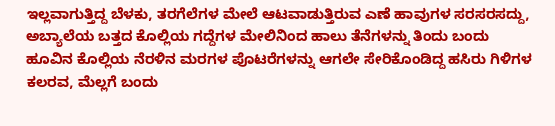ಇಲ್ಲವಾಗುತ್ತಿದ್ದ ಬೆಳಕು, ತರಗೆಲೆಗಳ ಮೇಲೆ ಆಟವಾಡುತ್ತಿರುವ ಎಣೆ ಹಾವುಗಳ ಸರಸರಸದ್ದು, ಅಬ್ಯಾಲೆಯ ಬತ್ತದ ಕೊಲ್ಲಿಯ ಗದ್ದೆಗಳ ಮೇಲಿನಿಂದ ಹಾಲು ತೆನೆಗಳನ್ನು ತಿಂದು ಬಂದು ಹೂವಿನ ಕೊಲ್ಲಿಯ ನೆರಳಿನ ಮರಗಳ ಪೊಟರೆಗಳನ್ನು ಆಗಲೇ ಸೇರಿಕೊಂಡಿದ್ದ ಹಸಿರು ಗಿಳಿಗಳ ಕಲರವ, ಮೆಲ್ಲಗೆ ಬಂದು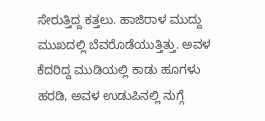ಸೇರುತ್ತಿದ್ದ ಕತ್ತಲು. ಹಾಜಿರಾಳ ಮುದ್ದು ಮುಖದಲ್ಲಿ ಬೆವರೊಡೆಯುತ್ತಿತ್ತು. ಅವಳ ಕೆದರಿದ್ದ ಮುಡಿಯಲ್ಲಿ ಕಾಡು ಹೂಗಳು ಹರಡಿ, ಅವಳ ಉಡುಪಿನಲ್ಲಿ ನುಗ್ಗೆ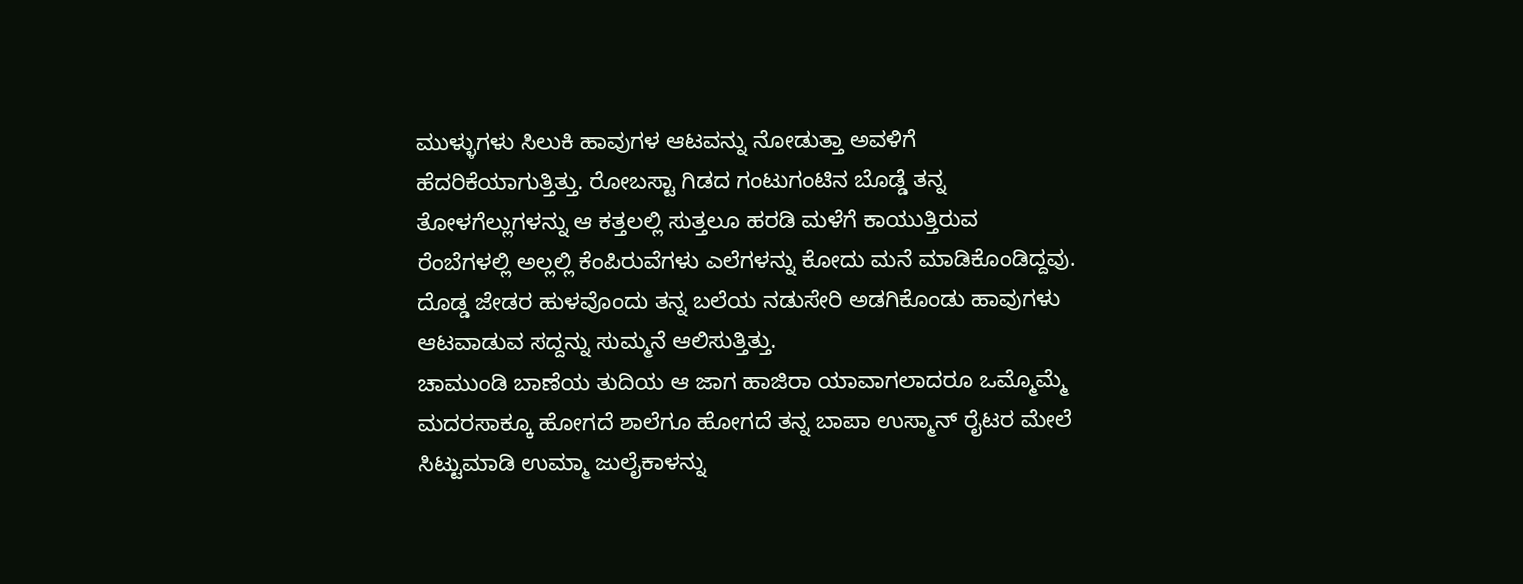ಮುಳ್ಳುಗಳು ಸಿಲುಕಿ ಹಾವುಗಳ ಆಟವನ್ನು ನೋಡುತ್ತಾ ಅವಳಿಗೆ ಹೆದರಿಕೆಯಾಗುತ್ತಿತ್ತು. ರೋಬಸ್ಟಾ ಗಿಡದ ಗಂಟುಗಂಟಿನ ಬೊಡ್ಡೆ ತನ್ನ ತೋಳಗೆಲ್ಲುಗಳನ್ನು ಆ ಕತ್ತಲಲ್ಲಿ ಸುತ್ತಲೂ ಹರಡಿ ಮಳೆಗೆ ಕಾಯುತ್ತಿರುವ ರೆಂಬೆಗಳಲ್ಲಿ ಅಲ್ಲಲ್ಲಿ ಕೆಂಪಿರುವೆಗಳು ಎಲೆಗಳನ್ನು ಕೋದು ಮನೆ ಮಾಡಿಕೊಂಡಿದ್ದವು. ದೊಡ್ಡ ಜೇಡರ ಹುಳವೊಂದು ತನ್ನ ಬಲೆಯ ನಡುಸೇರಿ ಅಡಗಿಕೊಂಡು ಹಾವುಗಳು ಆಟವಾಡುವ ಸದ್ದನ್ನು ಸುಮ್ಮನೆ ಆಲಿಸುತ್ತಿತ್ತು.
ಚಾಮುಂಡಿ ಬಾಣೆಯ ತುದಿಯ ಆ ಜಾಗ ಹಾಜಿರಾ ಯಾವಾಗಲಾದರೂ ಒಮ್ಮೊಮ್ಮೆ ಮದರಸಾಕ್ಕೂ ಹೋಗದೆ ಶಾಲೆಗೂ ಹೋಗದೆ ತನ್ನ ಬಾಪಾ ಉಸ್ಮಾನ್ ರೈಟರ ಮೇಲೆ ಸಿಟ್ಟುಮಾಡಿ ಉಮ್ಮಾ ಜುಲೈಕಾಳನ್ನು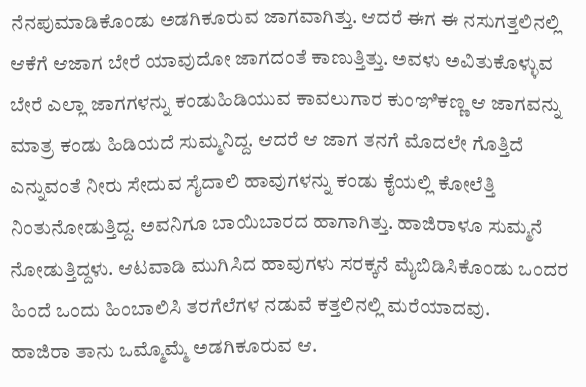ನೆನಪುಮಾಡಿಕೊಂಡು ಅಡಗಿಕೂರುವ ಜಾಗವಾಗಿತ್ತು. ಆದರೆ ಈಗ ಈ ನಸುಗತ್ತಲಿನಲ್ಲಿ ಆಕೆಗೆ ಆಜಾಗ ಬೇರೆ ಯಾವುದೋ ಜಾಗದಂತೆ ಕಾಣುತ್ತಿತ್ತು. ಅವಳು ಅವಿತುಕೊಳ್ಳುವ ಬೇರೆ ಎಲ್ಲಾ ಜಾಗಗಳನ್ನು ಕಂಡುಹಿಡಿಯುವ ಕಾವಲುಗಾರ ಕುಂಞಿಕಣ್ಣ ಆ ಜಾಗವನ್ನು ಮಾತ್ರ ಕಂಡು ಹಿಡಿಯದೆ ಸುಮ್ಮನಿದ್ದ. ಆದರೆ ಆ ಜಾಗ ತನಗೆ ಮೊದಲೇ ಗೊತ್ತಿದೆ ಎನ್ನುವಂತೆ ನೀರು ಸೇದುವ ಸೈದಾಲಿ ಹಾವುಗಳನ್ನು ಕಂಡು ಕೈಯಲ್ಲಿ ಕೋಲೆತ್ತಿ ನಿಂತುನೋಡುತ್ತಿದ್ದ. ಅವನಿಗೂ ಬಾಯಿಬಾರದ ಹಾಗಾಗಿತ್ತು. ಹಾಜಿರಾಳೂ ಸುಮ್ಮನೆ ನೋಡುತ್ತಿದ್ದಳು. ಆಟವಾಡಿ ಮುಗಿಸಿದ ಹಾವುಗಳು ಸರಕ್ಕನೆ ಮೈಬಿಡಿಸಿಕೊಂಡು ಒಂದರ ಹಿಂದೆ ಒಂದು ಹಿಂಬಾಲಿಸಿ ತರಗೆಲೆಗಳ ನಡುವೆ ಕತ್ತಲಿನಲ್ಲಿ ಮರೆಯಾದವು.
ಹಾಜಿರಾ ತಾನು ಒಮ್ಮೊಮ್ಮೆ ಅಡಗಿಕೂರುವ ಆ.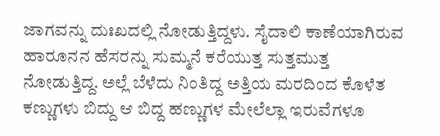ಜಾಗವನ್ನು ದುಃಖದಲ್ಲಿ ನೋಡುತ್ತಿದ್ದಳು. ಸೈದಾಲಿ ಕಾಣೆಯಾಗಿರುವ ಹಾರೂನನ ಹೆಸರನ್ನು ಸುಮ್ಮನೆ ಕರೆಯುತ್ತ ಸುತ್ತಮುತ್ತ ನೋಡುತ್ತಿದ್ದ. ಅಲ್ಲೆ ಬೆಳೆದು ನಿಂತಿದ್ದ ಅತ್ತಿಯ ಮರದಿಂದ ಕೊಳೆತ ಕಣ್ಣುಗಳು ಬಿದ್ದು ಆ ಬಿದ್ದ ಹಣ್ಣುಗಳ ಮೇಲೆಲ್ಲಾ ಇರುವೆಗಳೂ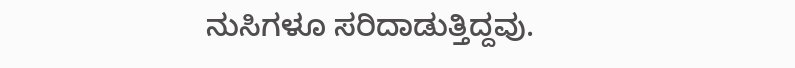ನುಸಿಗಳೂ ಸರಿದಾಡುತ್ತಿದ್ದವು.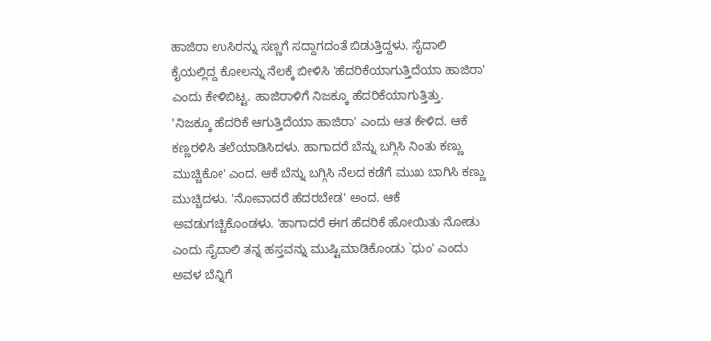ಹಾಜಿರಾ ಉಸಿರನ್ನು ಸಣ್ಣಗೆ ಸದ್ದಾಗದಂತೆ ಬಿಡುತ್ತಿದ್ದಳು. ಸೈದಾಲಿ ಕೈಯಲ್ಲಿದ್ದ ಕೋಲನ್ನು ನೆಲಕ್ಕೆ ಬೀಳಿಸಿ 'ಹೆದರಿಕೆಯಾಗುತ್ತಿದೆಯಾ ಹಾಜಿರಾ' ಎಂದು ಕೇಳಿಬಿಟ್ಟ. ಹಾಜಿರಾಳಿಗೆ ನಿಜಕ್ಕೂ ಹೆದರಿಕೆಯಾಗುತ್ತಿತ್ತು. 'ನಿಜಕ್ಕೂ ಹೆದರಿಕೆ ಆಗುತ್ತಿದೆಯಾ ಹಾಜಿರಾ' ಎಂದು ಆತ ಕೇಳಿದ. ಆಕೆ ಕಣ್ಣರಳಿಸಿ ತಲೆಯಾಡಿಸಿದಳು. ಹಾಗಾದರೆ ಬೆನ್ನು ಬಗ್ಗಿಸಿ ನಿಂತು ಕಣ್ಣು ಮುಚ್ಚಿಕೋ' ಎಂದ. ಆಕೆ ಬೆನ್ನು ಬಗ್ಗಿಸಿ ನೆಲದ ಕಡೆಗೆ ಮುಖ ಬಾಗಿಸಿ ಕಣ್ಣು ಮುಚ್ಚಿದಳು. 'ನೋವಾದರೆ ಹೆದರಬೇಡ' ಅಂದ. ಆಕೆ ಅವಡುಗಚ್ಚಿಕೊಂಡಳು. 'ಹಾಗಾದರೆ ಈಗ ಹೆದರಿಕೆ ಹೋಯಿತು ನೋಡು ಎಂದು ಸೈದಾಲಿ ತನ್ನ ಹಸ್ತವನ್ನು ಮುಷ್ಟಿಮಾಡಿಕೊಂಡು `ಧುಂ' ಎಂದು ಅವಳ ಬೆನ್ನಿಗೆ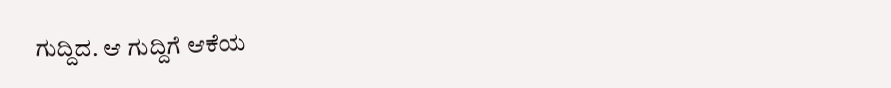ಗುದ್ದಿದ. ಆ ಗುದ್ದಿಗೆ ಆಕೆಯ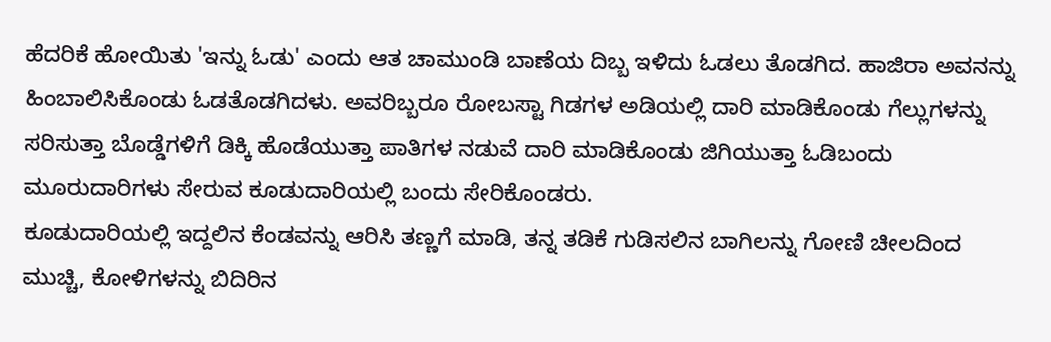ಹೆದರಿಕೆ ಹೋಯಿತು 'ಇನ್ನು ಓಡು' ಎಂದು ಆತ ಚಾಮುಂಡಿ ಬಾಣೆಯ ದಿಬ್ಬ ಇಳಿದು ಓಡಲು ತೊಡಗಿದ. ಹಾಜಿರಾ ಅವನನ್ನು ಹಿಂಬಾಲಿಸಿಕೊಂಡು ಓಡತೊಡಗಿದಳು. ಅವರಿಬ್ಬರೂ ರೋಬಸ್ಟಾ ಗಿಡಗಳ ಅಡಿಯಲ್ಲಿ ದಾರಿ ಮಾಡಿಕೊಂಡು ಗೆಲ್ಲುಗಳನ್ನು ಸರಿಸುತ್ತಾ ಬೊಡ್ಡೆಗಳಿಗೆ ಡಿಕ್ಕಿ ಹೊಡೆಯುತ್ತಾ ಪಾತಿಗಳ ನಡುವೆ ದಾರಿ ಮಾಡಿಕೊಂಡು ಜಿಗಿಯುತ್ತಾ ಓಡಿಬಂದು ಮೂರುದಾರಿಗಳು ಸೇರುವ ಕೂಡುದಾರಿಯಲ್ಲಿ ಬಂದು ಸೇರಿಕೊಂಡರು.
ಕೂಡುದಾರಿಯಲ್ಲಿ ಇದ್ದಲಿನ ಕೆಂಡವನ್ನು ಆರಿಸಿ ತಣ್ಣಗೆ ಮಾಡಿ, ತನ್ನ ತಡಿಕೆ ಗುಡಿಸಲಿನ ಬಾಗಿಲನ್ನು ಗೋಣಿ ಚೀಲದಿಂದ ಮುಚ್ಚಿ, ಕೋಳಿಗಳನ್ನು ಬಿದಿರಿನ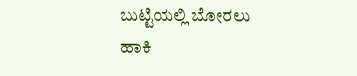ಬುಟ್ಟಿಯಲ್ಲಿ ಬೋರಲು ಹಾಕಿ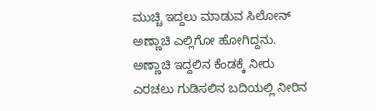ಮುಚ್ಚಿ ಇದ್ದಲು ಮಾಡುವ ಸಿಲೋನ್ ಅಣ್ಣಾಚಿ ಎಲ್ಲಿಗೋ ಹೋಗಿದ್ದನು. ಅಣ್ಣಾಚಿ ಇದ್ದಲಿನ ಕೆಂಡಕ್ಕೆ ನೀರು ಎರಚಲು ಗುಡಿಸಲಿನ ಬದಿಯಲ್ಲಿ ನೀರಿನ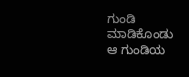ಗುಂಡಿ ಮಾಡಿಕೊಂಡು ಆ ಗುಂಡಿಯ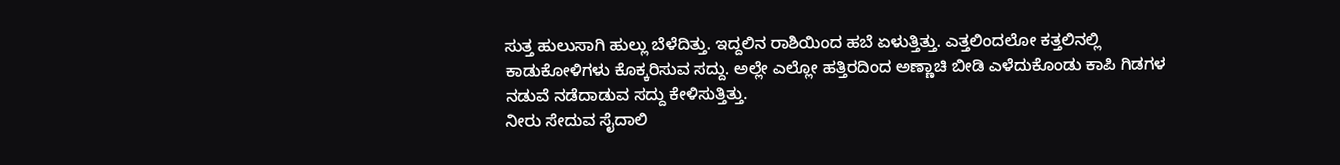ಸುತ್ತ ಹುಲುಸಾಗಿ ಹುಲ್ಲು ಬೆಳೆದಿತ್ತು. ಇದ್ದಲಿನ ರಾಶಿಯಿಂದ ಹಬೆ ಏಳುತ್ತಿತ್ತು. ಎತ್ತಲಿಂದಲೋ ಕತ್ತಲಿನಲ್ಲಿ ಕಾಡುಕೋಳಿಗಳು ಕೊಕ್ಕರಿಸುವ ಸದ್ದು. ಅಲ್ಲೇ ಎಲ್ಲೋ ಹತ್ತಿರದಿಂದ ಅಣ್ಣಾಚಿ ಬೀಡಿ ಎಳೆದುಕೊಂಡು ಕಾಪಿ ಗಿಡಗಳ ನಡುವೆ ನಡೆದಾಡುವ ಸದ್ದು ಕೇಳಿಸುತ್ತಿತ್ತು.
ನೀರು ಸೇದುವ ಸೈದಾಲಿ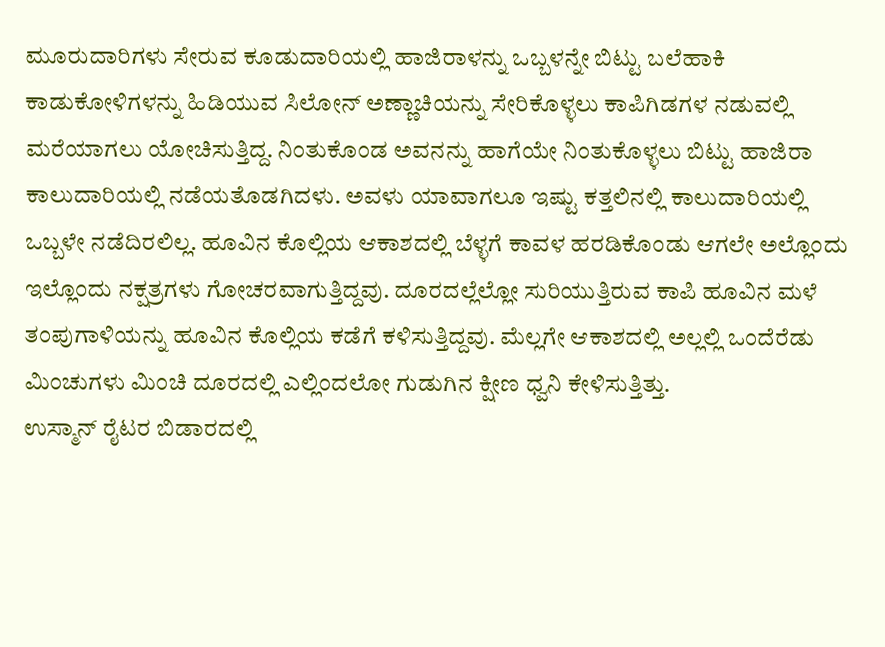ಮೂರುದಾರಿಗಳು ಸೇರುವ ಕೂಡುದಾರಿಯಲ್ಲಿ ಹಾಜಿರಾಳನ್ನು ಒಬ್ಬಳನ್ನೇ ಬಿಟ್ಟು ಬಲೆಹಾಕಿ ಕಾಡುಕೋಳಿಗಳನ್ನು ಹಿಡಿಯುವ ಸಿಲೋನ್ ಅಣ್ಣಾಚಿಯನ್ನು ಸೇರಿಕೊಳ್ಳಲು ಕಾಪಿಗಿಡಗಳ ನಡುವಲ್ಲಿ ಮರೆಯಾಗಲು ಯೋಚಿಸುತ್ತಿದ್ದ. ನಿಂತುಕೊಂಡ ಅವನನ್ನು ಹಾಗೆಯೇ ನಿಂತುಕೊಳ್ಳಲು ಬಿಟ್ಟು ಹಾಜಿರಾ ಕಾಲುದಾರಿಯಲ್ಲಿ ನಡೆಯತೊಡಗಿದಳು. ಅವಳು ಯಾವಾಗಲೂ ಇಷ್ಟು ಕತ್ತಲಿನಲ್ಲಿ ಕಾಲುದಾರಿಯಲ್ಲಿ ಒಬ್ಬಳೇ ನಡೆದಿರಲಿಲ್ಲ. ಹೂವಿನ ಕೊಲ್ಲಿಯ ಆಕಾಶದಲ್ಲಿ ಬೆಳ್ಳಗೆ ಕಾವಳ ಹರಡಿಕೊಂಡು ಆಗಲೇ ಅಲ್ಲೊಂದು ಇಲ್ಲೊಂದು ನಕ್ಷತ್ರಗಳು ಗೋಚರವಾಗುತ್ತಿದ್ದವು. ದೂರದಲ್ಲೆಲ್ಲೋ ಸುರಿಯುತ್ತಿರುವ ಕಾಪಿ ಹೂವಿನ ಮಳೆ ತಂಪುಗಾಳಿಯನ್ನು ಹೂವಿನ ಕೊಲ್ಲಿಯ ಕಡೆಗೆ ಕಳಿಸುತ್ತಿದ್ದವು. ಮೆಲ್ಲಗೇ ಆಕಾಶದಲ್ಲಿ ಅಲ್ಲಲ್ಲಿ ಒಂದೆರೆಡು ಮಿಂಚುಗಳು ಮಿಂಚಿ ದೂರದಲ್ಲಿ ಎಲ್ಲಿಂದಲೋ ಗುಡುಗಿನ ಕ್ಷೀಣ ಧ್ವನಿ ಕೇಳಿಸುತ್ತಿತ್ತು.
ಉಸ್ಮಾನ್ ರೈಟರ ಬಿಡಾರದಲ್ಲಿ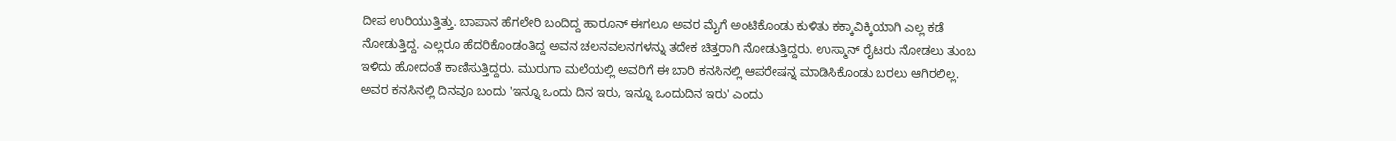ದೀಪ ಉರಿಯುತ್ತಿತ್ತು. ಬಾಪಾನ ಹೆಗಲೇರಿ ಬಂದಿದ್ದ ಹಾರೂನ್ ಈಗಲೂ ಅವರ ಮೈಗೆ ಅಂಟಿಕೊಂಡು ಕುಳಿತು ಕಕ್ಕಾವಿಕ್ಕಿಯಾಗಿ ಎಲ್ಲ ಕಡೆ ನೋಡುತ್ತಿದ್ದ. ಎಲ್ಲರೂ ಹೆದರಿಕೊಂಡಂತಿದ್ದ ಅವನ ಚಲನವಲನಗಳನ್ನು ತದೇಕ ಚಿತ್ತರಾಗಿ ನೋಡುತ್ತಿದ್ದರು. ಉಸ್ಮಾನ್ ರೈಟರು ನೋಡಲು ತುಂಬ ಇಳಿದು ಹೋದಂತೆ ಕಾಣಿಸುತ್ತಿದ್ದರು. ಮುರುಗಾ ಮಲೆಯಲ್ಲಿ ಅವರಿಗೆ ಈ ಬಾರಿ ಕನಸಿನಲ್ಲಿ ಆಪರೇಷನ್ನ ಮಾಡಿಸಿಕೊಂಡು ಬರಲು ಆಗಿರಲಿಲ್ಲ. ಅವರ ಕನಸಿನಲ್ಲಿ ದಿನವೂ ಬಂದು 'ಇನ್ನೂ ಒಂದು ದಿನ ಇರು, ಇನ್ನೂ ಒಂದುದಿನ ಇರು' ಎಂದು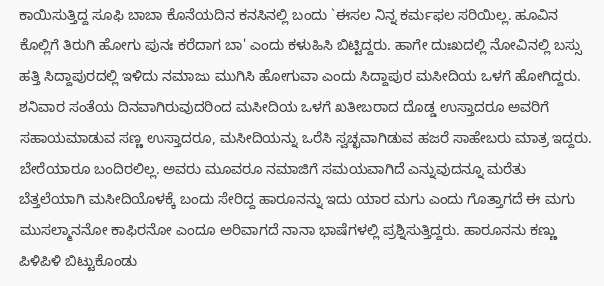ಕಾಯಿಸುತ್ತಿದ್ದ ಸೂಫಿ ಬಾಬಾ ಕೊನೆಯದಿನ ಕನಸಿನಲ್ಲಿ ಬಂದು `ಈಸಲ ನಿನ್ನ ಕರ್ಮಫಲ ಸರಿಯಿಲ್ಲ. ಹೂವಿನ ಕೊಲ್ಲಿಗೆ ತಿರುಗಿ ಹೋಗು ಪುನಃ ಕರೆದಾಗ ಬಾ' ಎಂದು ಕಳುಹಿಸಿ ಬಿಟ್ಟಿದ್ದರು. ಹಾಗೇ ದುಃಖದಲ್ಲಿ ನೋವಿನಲ್ಲಿ ಬಸ್ಸು ಹತ್ತಿ ಸಿದ್ದಾಪುರದಲ್ಲಿ ಇಳಿದು ನಮಾಜು ಮುಗಿಸಿ ಹೋಗುವಾ ಎಂದು ಸಿದ್ದಾಪುರ ಮಸೀದಿಯ ಒಳಗೆ ಹೋಗಿದ್ದರು.
ಶನಿವಾರ ಸಂತೆಯ ದಿನವಾಗಿರುವುದರಿಂದ ಮಸೀದಿಯ ಒಳಗೆ ಖತೀಬರಾದ ದೊಡ್ಡ ಉಸ್ತಾದರೂ ಅವರಿಗೆ ಸಹಾಯಮಾಡುವ ಸಣ್ಣ ಉಸ್ತಾದರೂ, ಮಸೀದಿಯನ್ನು ಒರೆಸಿ ಸ್ವಚ್ಛವಾಗಿಡುವ ಹಜರೆ ಸಾಹೇಬರು ಮಾತ್ರ ಇದ್ದರು. ಬೇರೆಯಾರೂ ಬಂದಿರಲಿಲ್ಲ. ಅವರು ಮೂವರೂ ನಮಾಜಿಗೆ ಸಮಯವಾಗಿದೆ ಎನ್ನುವುದನ್ನೂ ಮರೆತು ಬೆತ್ತಲೆಯಾಗಿ ಮಸೀದಿಯೊಳಕ್ಕೆ ಬಂದು ಸೇರಿದ್ದ ಹಾರೂನನ್ನು ಇದು ಯಾರ ಮಗು ಎಂದು ಗೊತ್ತಾಗದೆ ಈ ಮಗು ಮುಸಲ್ಮಾನನೋ ಕಾಫಿರನೋ ಎಂದೂ ಅರಿವಾಗದೆ ನಾನಾ ಭಾಷೆಗಳಲ್ಲಿ ಪ್ರಶ್ನಿಸುತ್ತಿದ್ದರು. ಹಾರೂನನು ಕಣ್ಣು ಪಿಳಿಪಿಳಿ ಬಿಟ್ಟುಕೊಂಡು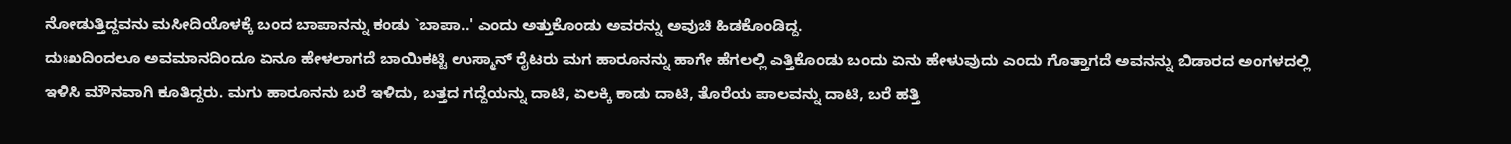ನೋಡುತ್ತಿದ್ದವನು ಮಸೀದಿಯೊಳಕ್ಕೆ ಬಂದ ಬಾಪಾನನ್ನು ಕಂಡು `ಬಾಪಾ..' ಎಂದು ಅತ್ತುಕೊಂಡು ಅವರನ್ನು ಅವುಚಿ ಹಿಡಕೊಂಡಿದ್ದ.
ದುಃಖದಿಂದಲೂ ಅವಮಾನದಿಂದೂ ಏನೂ ಹೇಳಲಾಗದೆ ಬಾಯಿಕಟ್ಟಿ ಉಸ್ಮಾನ್ ರೈಟರು ಮಗ ಹಾರೂನನ್ನು ಹಾಗೇ ಹೆಗಲಲ್ಲಿ ಎತ್ತಿಕೊಂಡು ಬಂದು ಏನು ಹೇಳುವುದು ಎಂದು ಗೊತ್ತಾಗದೆ ಅವನನ್ನು ಬಿಡಾರದ ಅಂಗಳದಲ್ಲಿ ಇಳಿಸಿ ಮೌನವಾಗಿ ಕೂತಿದ್ದರು. ಮಗು ಹಾರೂನನು ಬರೆ ಇಳಿದು, ಬತ್ತದ ಗದ್ದೆಯನ್ನು ದಾಟಿ, ಏಲಕ್ಕಿ ಕಾಡು ದಾಟಿ, ತೊರೆಯ ಪಾಲವನ್ನು ದಾಟಿ, ಬರೆ ಹತ್ತಿ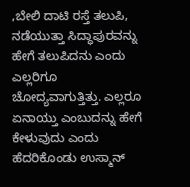,ಬೇಲಿ ದಾಟಿ ರಸ್ತೆ ತಲುಪಿ, ನಡೆಯುತ್ತಾ ಸಿದ್ಧಾಪುರವನ್ನು ಹೇಗೆ ತಲುಪಿದನು ಎಂದು ಎಲ್ಲರಿಗೂ ಚೋದ್ಯವಾಗುತ್ತಿತ್ತು. ಎಲ್ಲರೂ ಏನಾಯ್ತು ಎಂಬುದನ್ನು ಹೇಗೆ ಕೇಳುವುದು ಎಂದು ಹೆದರಿಕೊಂಡು ಉಸ್ಮಾನ್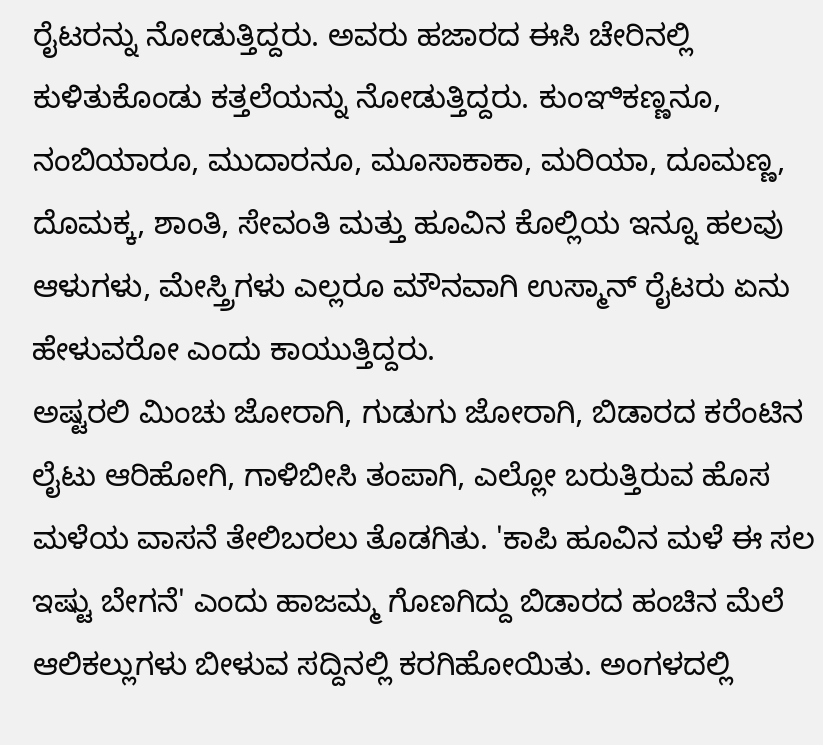ರೈಟರನ್ನು ನೋಡುತ್ತಿದ್ದರು. ಅವರು ಹಜಾರದ ಈಸಿ ಚೇರಿನಲ್ಲಿ ಕುಳಿತುಕೊಂಡು ಕತ್ತಲೆಯನ್ನು ನೋಡುತ್ತಿದ್ದರು. ಕುಂಞಿಕಣ್ಣನೂ, ನಂಬಿಯಾರೂ, ಮುದಾರನೂ, ಮೂಸಾಕಾಕಾ, ಮರಿಯಾ, ದೂಮಣ್ಣ, ದೊಮಕ್ಕ, ಶಾಂತಿ, ಸೇವಂತಿ ಮತ್ತು ಹೂವಿನ ಕೊಲ್ಲಿಯ ಇನ್ನೂ ಹಲವು ಆಳುಗಳು, ಮೇಸ್ತ್ರಿಗಳು ಎಲ್ಲರೂ ಮೌನವಾಗಿ ಉಸ್ಮಾನ್ ರೈಟರು ಏನು ಹೇಳುವರೋ ಎಂದು ಕಾಯುತ್ತಿದ್ದರು.
ಅಷ್ಟರಲಿ ಮಿಂಚು ಜೋರಾಗಿ, ಗುಡುಗು ಜೋರಾಗಿ, ಬಿಡಾರದ ಕರೆಂಟಿನ ಲೈಟು ಆರಿಹೋಗಿ, ಗಾಳಿಬೀಸಿ ತಂಪಾಗಿ, ಎಲ್ಲೋ ಬರುತ್ತಿರುವ ಹೊಸ ಮಳೆಯ ವಾಸನೆ ತೇಲಿಬರಲು ತೊಡಗಿತು. 'ಕಾಪಿ ಹೂವಿನ ಮಳೆ ಈ ಸಲ ಇಷ್ಟು ಬೇಗನೆ' ಎಂದು ಹಾಜಮ್ಮ ಗೊಣಗಿದ್ದು ಬಿಡಾರದ ಹಂಚಿನ ಮೆಲೆ ಆಲಿಕಲ್ಲುಗಳು ಬೀಳುವ ಸದ್ದಿನಲ್ಲಿ ಕರಗಿಹೋಯಿತು. ಅಂಗಳದಲ್ಲಿ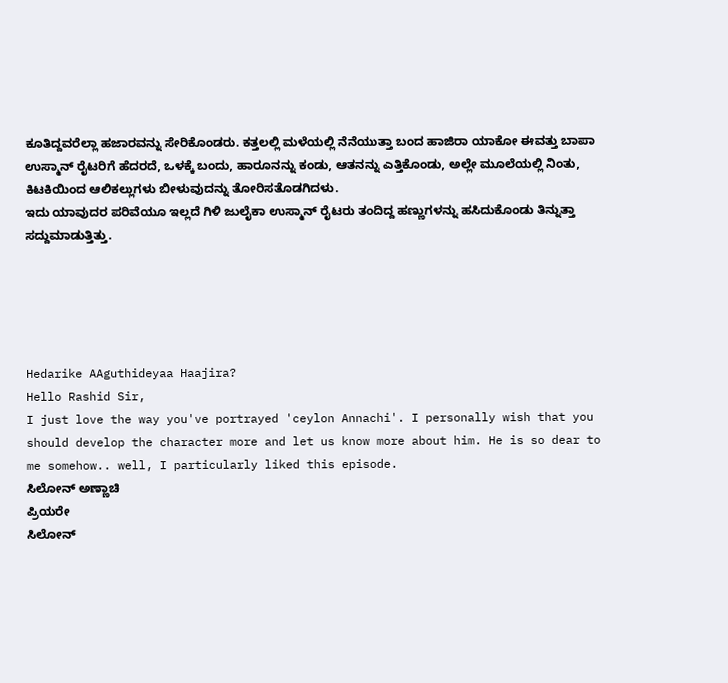ಕೂತಿದ್ದವರೆಲ್ಲಾ ಹಜಾರವನ್ನು ಸೇರಿಕೊಂಡರು. ಕತ್ತಲಲ್ಲಿ ಮಳೆಯಲ್ಲಿ ನೆನೆಯುತ್ತಾ ಬಂದ ಹಾಜಿರಾ ಯಾಕೋ ಈವತ್ತು ಬಾಪಾ ಉಸ್ಮಾನ್ ರೈಟರಿಗೆ ಹೆದರದೆ, ಒಳಕ್ಕೆ ಬಂದು, ಹಾರೂನನ್ನು ಕಂಡು, ಆತನನ್ನು ಎತ್ತಿಕೊಂಡು, ಅಲ್ಲೇ ಮೂಲೆಯಲ್ಲಿ ನಿಂತು, ಕಿಟಕಿಯಿಂದ ಆಲಿಕಲ್ಲುಗಳು ಬೀಳುವುದನ್ನು ತೋರಿಸತೊಡಗಿದಳು.
ಇದು ಯಾವುದರ ಪರಿವೆಯೂ ಇಲ್ಲದೆ ಗಿಳಿ ಜುಲೈಕಾ ಉಸ್ಮಾನ್ ರೈಟರು ತಂದಿದ್ದ ಹಣ್ಣುಗಳನ್ನು ಹಸಿದುಕೊಂಡು ತಿನ್ನುತ್ತಾ ಸದ್ದುಮಾಡುತ್ತಿತ್ತು.





Hedarike AAguthideyaa Haajira?
Hello Rashid Sir,
I just love the way you've portrayed 'ceylon Annachi'. I personally wish that you should develop the character more and let us know more about him. He is so dear to me somehow.. well, I particularly liked this episode.
ಸಿಲೋನ್ ಅಣ್ಣಾಚಿ
ಪ್ರಿಯರೇ
ಸಿಲೋನ್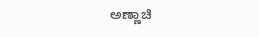ಅಣ್ಣಾಚಿ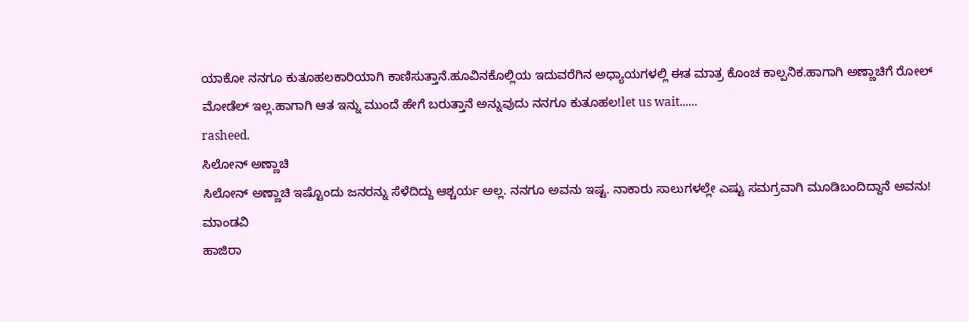ಯಾಕೋ ನನಗೂ ಕುತೂಹಲಕಾರಿಯಾಗಿ ಕಾಣಿಸುತ್ತಾನೆ.ಹೂವಿನಕೊಲ್ಲಿಯ ಇದುವರೆಗಿನ ಅಧ್ಯಾಯಗಳಲ್ಲಿ ಈತ ಮಾತ್ರ ಕೊಂಚ ಕಾಲ್ಪನಿಕ.ಹಾಗಾಗಿ ಅಣ್ಣಾಚಿಗೆ ರೋಲ್ ಮೋಡೆಲ್ ಇಲ್ಲ.ಹಾಗಾಗಿ ಆತ ಇನ್ನು ಮುಂದೆ ಹೇಗೆ ಬರುತ್ತಾನೆ ಅನ್ನುವುದು ನನಗೂ ಕುತೂಹಲ!let us wait......
rasheed.
ಸಿಲೋನ್ ಅಣ್ಣಾಚಿ
ಸಿಲೋನ್ ಅಣ್ಣಾಚಿ ಇಷ್ಟೊಂದು ಜನರನ್ನು ಸೆಳೆದಿದ್ದು ಆಶ್ಚರ್ಯ ಅಲ್ಲ. ನನಗೂ ಅವನು ಇಷ್ಟ. ನಾಕಾರು ಸಾಲುಗಳಲ್ಲೇ ಎಷ್ಟು ಸಮಗ್ರವಾಗಿ ಮೂಡಿಬಂದಿದ್ದಾನೆ ಅವನು!
ಮಾಂಡವಿ
ಹಾಜಿರಾ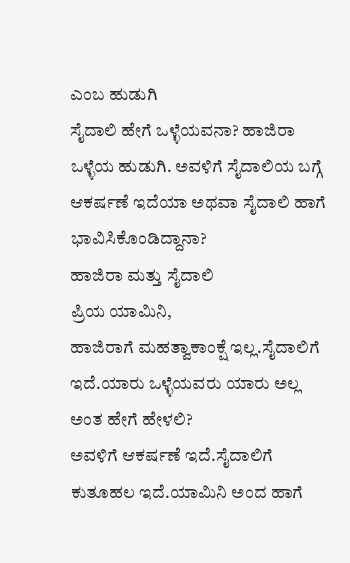ಎಂಬ ಹುಡುಗಿ
ಸೈದಾಲಿ ಹೇಗೆ ಒಳ್ಳೆಯವನಾ? ಹಾಜಿರಾ ಒಳ್ಳೆಯ ಹುಡುಗಿ. ಅವಳಿಗೆ ಸೈದಾಲಿಯ ಬಗ್ಗೆ ಆಕರ್ಷಣೆ ಇದೆಯಾ ಅಥವಾ ಸೈದಾಲಿ ಹಾಗೆ ಭಾವಿಸಿಕೊಂಡಿದ್ದಾನಾ?
ಹಾಜಿರಾ ಮತ್ತು ಸೈದಾಲಿ
ಪ್ರಿಯ ಯಾಮಿನಿ,
ಹಾಜಿರಾಗೆ ಮಹತ್ವಾಕಾಂಕ್ಷೆ ಇಲ್ಲ.ಸೈದಾಲಿಗೆ ಇದೆ.ಯಾರು ಒಳ್ಳೆಯವರು ಯಾರು ಅಲ್ಲ ಅಂತ ಹೇಗೆ ಹೇಳಲಿ?
ಅವಳಿಗೆ ಆಕರ್ಷಣೆ ಇದೆ.ಸೈದಾಲಿಗೆ ಕುತೂಹಲ ಇದೆ.ಯಾಮಿನಿ ಅಂದ ಹಾಗೆ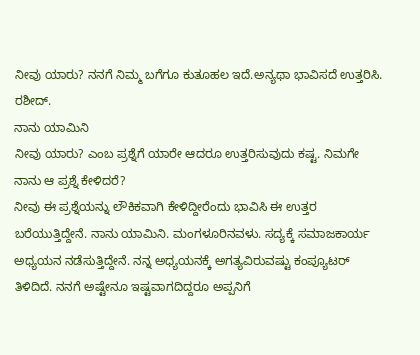ನೀವು ಯಾರು? ನನಗೆ ನಿಮ್ಮ ಬಗೆಗೂ ಕುತೂಹಲ ಇದೆ.ಅನ್ಯಥಾ ಭಾವಿಸದೆ ಉತ್ತರಿಸಿ.
ರಶೀದ್.
ನಾನು ಯಾಮಿನಿ
ನೀವು ಯಾರು? ಎಂಬ ಪ್ರಶ್ನೆಗೆ ಯಾರೇ ಆದರೂ ಉತ್ತರಿಸುವುದು ಕಷ್ಟ. ನಿಮಗೇ ನಾನು ಆ ಪ್ರಶ್ನೆ ಕೇಳಿದರೆ?
ನೀವು ಈ ಪ್ರಶ್ನೆಯನ್ನು ಲೌಕಿಕವಾಗಿ ಕೇಳಿದ್ದೀರೆಂದು ಭಾವಿಸಿ ಈ ಉತ್ತರ ಬರೆಯುತ್ತಿದ್ದೇನೆ. ನಾನು ಯಾಮಿನಿ. ಮಂಗಳೂರಿನವಳು. ಸದ್ಯಕ್ಕೆ ಸಮಾಜಕಾರ್ಯ ಅಧ್ಯಯನ ನಡೆಸುತ್ತಿದ್ದೇನೆ. ನನ್ನ ಅಧ್ಯಯನಕ್ಕೆ ಅಗತ್ಯವಿರುವಷ್ಟು ಕಂಪ್ಯೂಟರ್ ತಿಳಿದಿದೆ. ನನಗೆ ಅಷ್ಟೇನೂ ಇಷ್ಟವಾಗದಿದ್ದರೂ ಅಪ್ಪನಿಗೆ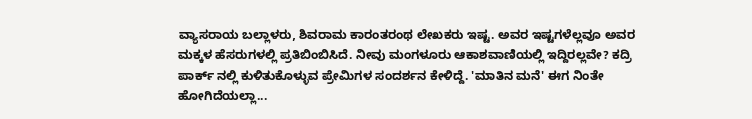ವ್ಯಾಸರಾಯ ಬಲ್ಲಾಳರು, ಶಿವರಾಮ ಕಾರಂತರಂಥ ಲೇಖಕರು ಇಷ್ಟ. ಅವರ ಇಷ್ಟಗಳೆಲ್ಲವೂ ಅವರ ಮಕ್ಕಳ ಹೆಸರುಗಳಲ್ಲಿ ಪ್ರತಿಬಿಂಬಿಸಿದೆ. ನೀವು ಮಂಗಳೂರು ಆಕಾಶವಾಣಿಯಲ್ಲಿ ಇದ್ದಿರಲ್ಲವೇ? ಕದ್ರಿ ಪಾರ್ಕ್ ನಲ್ಲಿ ಕುಳಿತುಕೊಳ್ಳುವ ಪ್ರೇಮಿಗಳ ಸಂದರ್ಶನ ಕೇಳಿದ್ದೆ. 'ಮಾತಿನ ಮನೆ' ಈಗ ನಿಂತೇ ಹೋಗಿದೆಯಲ್ಲಾ...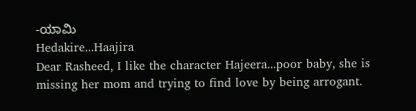-ಯಾಮಿ
Hedakire...Haajira
Dear Rasheed, I like the character Hajeera...poor baby, she is missing her mom and trying to find love by being arrogant.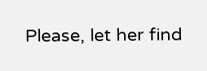Please, let her find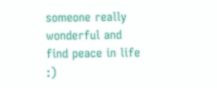someone really wonderful and find peace in life :)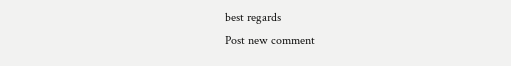best regards
Post new comment